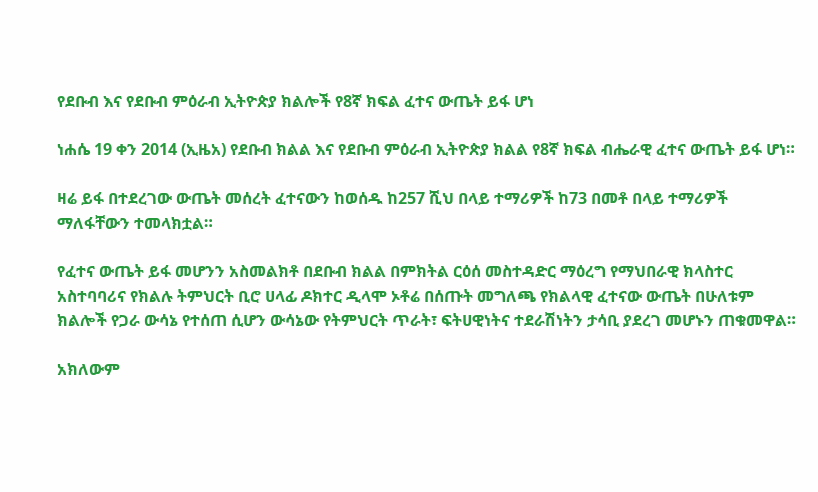የደቡብ እና የደቡብ ምዕራብ ኢትዮጵያ ክልሎች የ8ኛ ክፍል ፈተና ውጤት ይፋ ሆነ

ነሐሴ 19 ቀን 2014 (ኢዜአ) የደቡብ ክልል እና የደቡብ ምዕራብ ኢትዮጵያ ክልል የ8ኛ ክፍል ብሔራዊ ፈተና ውጤት ይፋ ሆነ።

ዛሬ ይፋ በተደረገው ውጤት መሰረት ፈተናውን ከወሰዱ ከ257 ሺህ በላይ ተማሪዎች ከ73 በመቶ በላይ ተማሪዎች ማለፋቸውን ተመላክቷል።

የፈተና ውጤት ይፋ መሆንን አስመልክቶ በደቡብ ክልል በምክትል ርዕሰ መስተዳድር ማዕረግ የማህበራዊ ክላስተር አስተባባሪና የክልሉ ትምህርት ቢሮ ሀላፊ ዶክተር ዲላሞ ኦቶሬ በሰጡት መግለጫ የክልላዊ ፈተናው ውጤት በሁለቱም ክልሎች የጋራ ውሳኔ የተሰጠ ሲሆን ውሳኔው የትምህርት ጥራት፣ ፍትሀዊነትና ተደራሽነትን ታሳቢ ያደረገ መሆኑን ጠቁመዋል።

አክለውም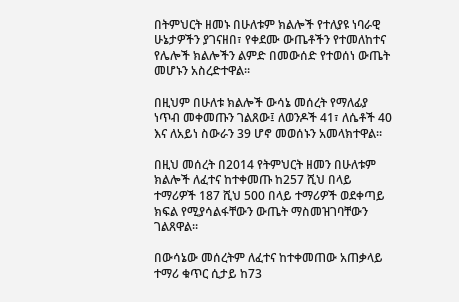በትምህርት ዘመኑ በሁለቱም ክልሎች የተለያዩ ነባራዊ ሁኔታዎችን ያገናዘበ፣ የቀደሙ ውጤቶችን የተመለከተና የሌሎች ክልሎችን ልምድ በመውሰድ የተወሰነ ውጤት መሆኑን አስረድተዋል።

በዚህም በሁለቱ ክልሎች ውሳኔ መሰረት የማለፊያ ነጥብ መቀመጡን ገልጸው፤ ለወንዶች 41፣ ለሴቶች 40 እና ለአይነ ስውራን 39 ሆኖ መወሰኑን አመላክተዋል።

በዚህ መሰረት በ2014 የትምህርት ዘመን በሁለቱም ክልሎች ለፈተና ከተቀመጡ ከ257 ሺህ በላይ ተማሪዎች 187 ሺህ 500 በላይ ተማሪዎች ወደቀጣይ ክፍል የሚያሳልፋቸውን ውጤት ማስመዝገባቸውን ገልጸዋል።

በውሳኔው መሰረትም ለፈተና ከተቀመጠው አጠቃላይ ተማሪ ቁጥር ሲታይ ከ73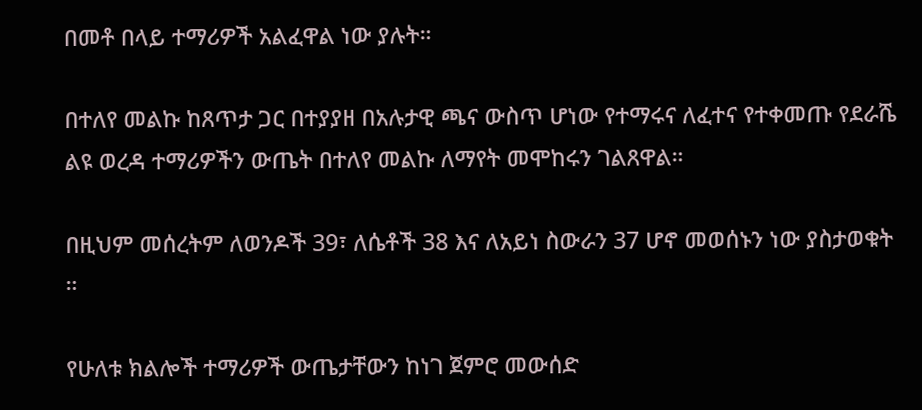በመቶ በላይ ተማሪዎች አልፈዋል ነው ያሉት።

በተለየ መልኩ ከጸጥታ ጋር በተያያዘ በአሉታዊ ጫና ውስጥ ሆነው የተማሩና ለፈተና የተቀመጡ የደራሼ ልዩ ወረዳ ተማሪዎችን ውጤት በተለየ መልኩ ለማየት መሞከሩን ገልጸዋል።

በዚህም መሰረትም ለወንዶች 39፣ ለሴቶች 38 እና ለአይነ ስውራን 37 ሆኖ መወሰኑን ነው ያስታወቁት ።

የሁለቱ ክልሎች ተማሪዎች ውጤታቸውን ከነገ ጀምሮ መውሰድ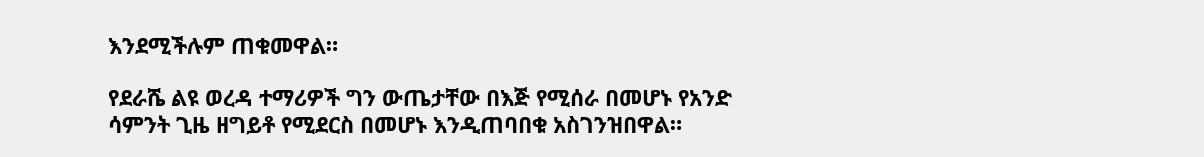እንደሚችሉም ጠቁመዋል።

የደራሼ ልዩ ወረዳ ተማሪዎች ግን ውጤታቸው በእጅ የሚሰራ በመሆኑ የአንድ ሳምንት ጊዜ ዘግይቶ የሚደርስ በመሆኑ እንዲጠባበቁ አስገንዝበዋል።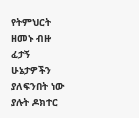የትምህርት ዘመኑ ብዙ ፈታኝ ሁኔታዎችን ያለፍንበት ነው ያሉት ዶክተር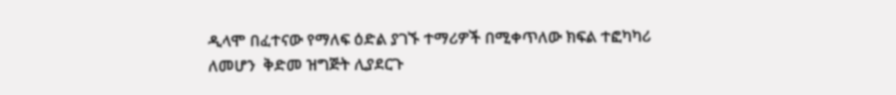ዲላሞ በፈተናው የማለፍ ዕድል ያገኙ ተማሪዎች በሚቀጥለው ክፍል ተፎካካሪ ለመሆን  ቅድመ ዝግጅት ሊያደርጉ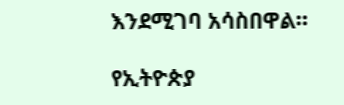እንደሚገባ አሳስበዋል።

የኢትዮጵያ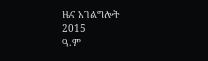ዜና አገልግሎት
2015
ዓ.ም